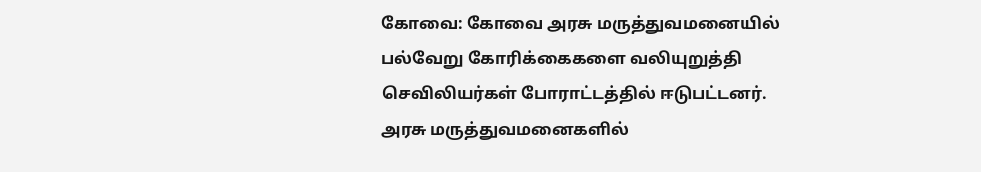கோவை: கோவை அரசு மருத்துவமனையில் பல்வேறு கோரிக்கைகளை வலியுறுத்தி செவிலியர்கள் போராட்டத்தில் ஈடுபட்டனர்.
அரசு மருத்துவமனைகளில்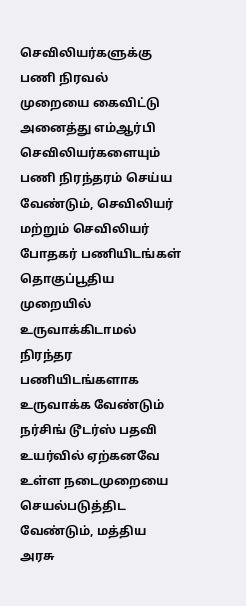செவிலியர்களுக்கு பணி நிரவல் முறையை கைவிட்டு அனைத்து எம்ஆர்பி செவிலியர்களையும் பணி நிரந்தரம் செய்ய வேண்டும், செவிலியர் மற்றும் செவிலியர் போதகர் பணியிடங்கள் தொகுப்பூதிய முறையில் உருவாக்கிடாமல் நிரந்தர பணியிடங்களாக உருவாக்க வேண்டும்
நர்சிங் டூடர்ஸ் பதவி உயர்வில் ஏற்கனவே உள்ள நடைமுறையை செயல்படுத்திட வேண்டும், மத்திய அரசு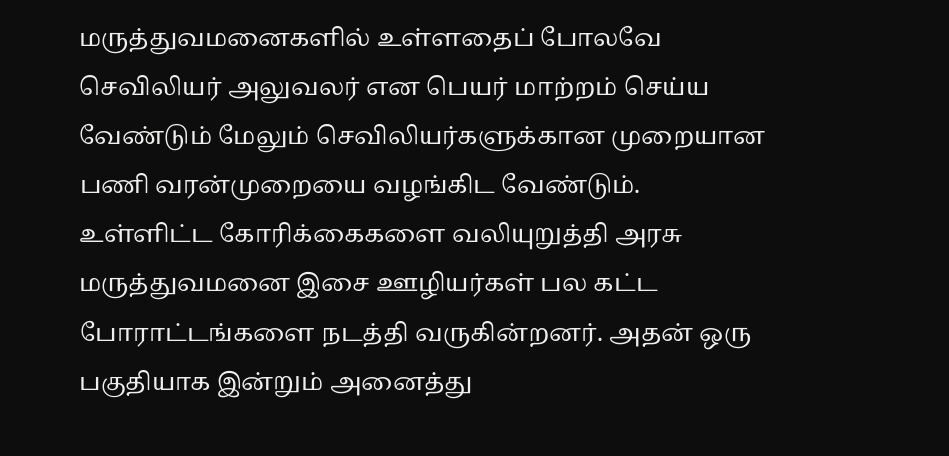மருத்துவமனைகளில் உள்ளதைப் போலவே செவிலியர் அலுவலர் என பெயர் மாற்றம் செய்ய வேண்டும் மேலும் செவிலியர்களுக்கான முறையான பணி வரன்முறையை வழங்கிட வேண்டும்.
உள்ளிட்ட கோரிக்கைகளை வலியுறுத்தி அரசு மருத்துவமனை இசை ஊழியர்கள் பல கட்ட போராட்டங்களை நடத்தி வருகின்றனர். அதன் ஒரு பகுதியாக இன்றும் அனைத்து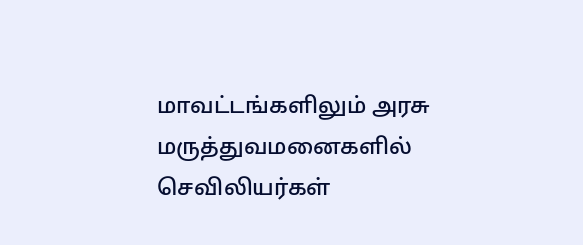மாவட்டங்களிலும் அரசு மருத்துவமனைகளில் செவிலியர்கள்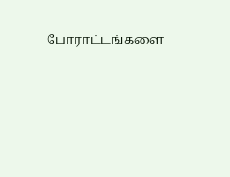போராட்டங்களை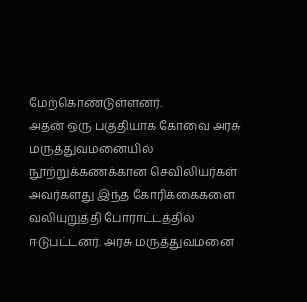மேற்கொண்டுள்ளனர்.
அதன் ஒரு பகுதியாக கோவை அரசு மருத்துவமனையில் நூற்றுக்கணக்கான செவிலியர்கள் அவர்களது இந்த கோரிக்கைகளை வலியுறுத்தி போராட்டத்தில் ஈடுபட்டனர். அரசு மருத்துவமனை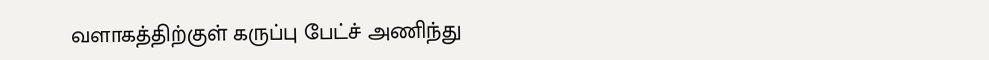வளாகத்திற்குள் கருப்பு பேட்ச் அணிந்து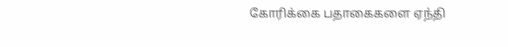கோரிக்கை பதாகைகளை ஏந்தி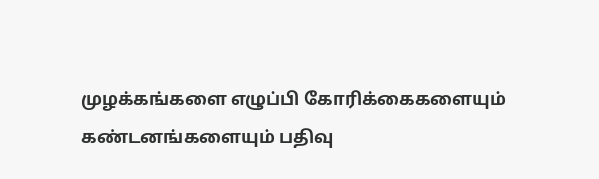முழக்கங்களை எழுப்பி கோரிக்கைகளையும் கண்டனங்களையும் பதிவு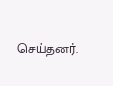செய்தனர்.